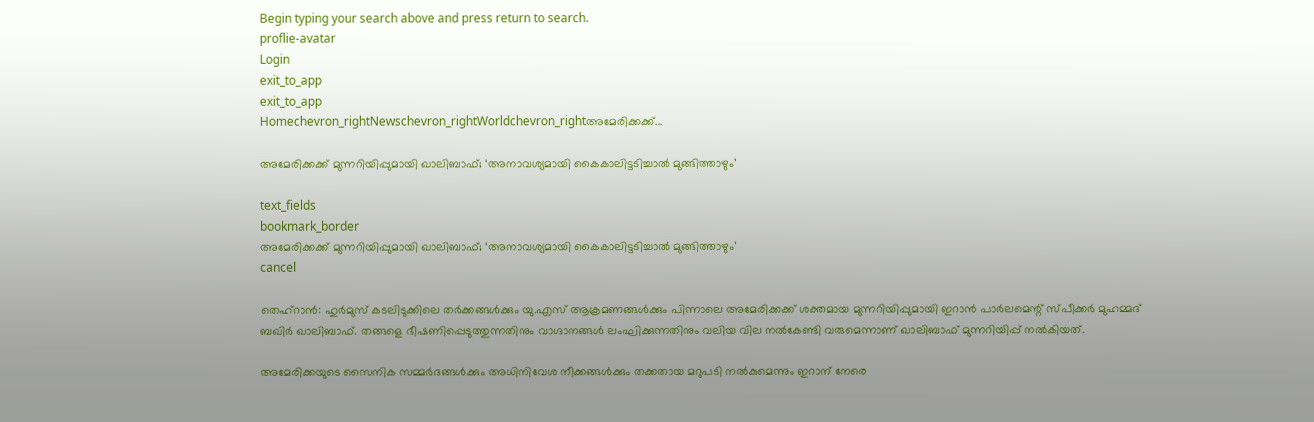Begin typing your search above and press return to search.
proflie-avatar
Login
exit_to_app
exit_to_app
Homechevron_rightNewschevron_rightWorldchevron_rightഅമേരിക്കക്ക്...

അമേരിക്കക്ക് മുന്നറിയിപ്പുമായി ഖാലിബാഫ്; ‘അനാവശ്യമായി കൈകാലിട്ടടിച്ചാൽ മുങ്ങിത്താഴും’

text_fields
bookmark_border
അമേരിക്കക്ക് മുന്നറിയിപ്പുമായി ഖാലിബാഫ്; ‘അനാവശ്യമായി കൈകാലിട്ടടിച്ചാൽ മുങ്ങിത്താഴും’
cancel

തെഹ്റാൻ: ഹുർമുസ് കടലിടുക്കിലെ തർക്കങ്ങൾക്കും യു.എസ് ആക്രമണങ്ങൾക്കും പിന്നാലെ അമേരിക്കക്ക് ശക്തമായ മുന്നറിയിപ്പുമായി ഇറാൻ പാർലമെന്റ് സ്പീക്കർ മുഹമ്മദ് ബഖിർ ഖാലിബാഫ്. തങ്ങളെ ഭീഷണിപ്പെടുത്തുന്നതിനും വാഗ്ദാനങ്ങൾ ലംഘിക്കുന്നതിനും വലിയ വില നൽകേണ്ടി വരുമെന്നാണ് ഖാലിബാഫ് മുന്നറിയിപ്പ് നൽകിയത്.

അമേരിക്കയുടെ സൈനിക സമ്മർദങ്ങൾക്കും അധിനിവേശ നീക്കങ്ങൾക്കും തക്കതായ മറുപടി നൽകുമെന്നും ഇറാന് നേരെ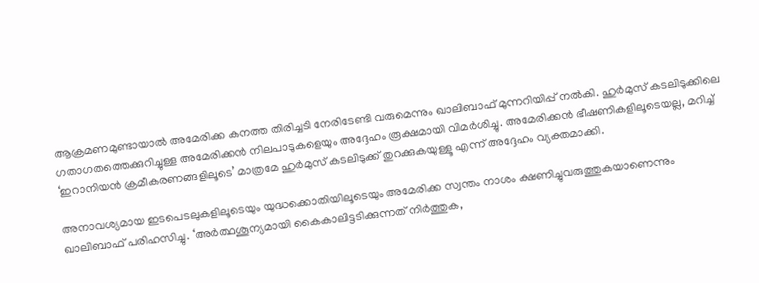ആക്രമണമുണ്ടായാൽ അമേരിക്ക കനത്ത തിരിച്ചടി നേരിടേണ്ടി വരുമെന്നും ഖാലിബാഫ് മുന്നറിയിപ്പ് നൽകി. ഹുർമുസ് കടലിടുക്കിലെ ഗതാഗതത്തെക്കുറിച്ചുള്ള അമേരിക്കൻ നിലപാടുകളെയും അദ്ദേഹം രൂക്ഷമായി വിമർശിച്ചു. അമേരിക്കൻ ഭീഷണികളിലൂടെയല്ല, മറിച്ച് ‘ഇറാനിയൻ ക്രമീകരണങ്ങളിലൂടെ’ മാത്രമേ ഹുർമുസ് കടലിടുക്ക് തുറക്കുകയുള്ളൂ എന്ന് അദ്ദേഹം വ്യക്തമാക്കി.

അനാവശ്യമായ ഇടപെടലുകളിലൂടെയും യുദ്ധക്കൊതിയിലൂടെയും അമേരിക്ക സ്വന്തം നാശം ക്ഷണിച്ചുവരുത്തുകയാണെന്നും ഖാലിബാഫ് പരിഹസിച്ചു. ‘അർത്ഥശൂന്യമായി കൈകാലിട്ടടിക്കുന്നത് നിർത്തുക,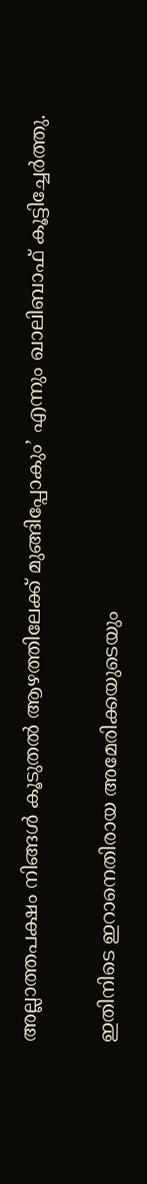അല്ലാത്തപക്ഷം നിങ്ങൾ കൂടുതൽ ആഴത്തിലേക്ക് മുങ്ങിപ്പോകും’ എന്നും ഖാലിബാഫ് കൂട്ടിച്ചേർത്തു.

ഇതിനിടെ ഇറാനെതിരായ അമേരിക്കയുടെയും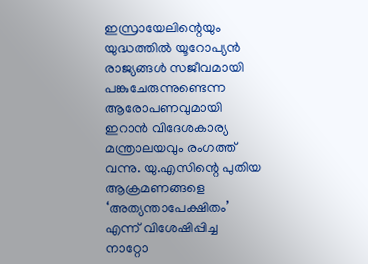ഇസ്രായേലിന്റെയും യുദ്ധത്തിൽ യൂറോപ്യൻ രാജ്യങ്ങൾ സജീവമായി പങ്കുചേരുന്നുണ്ടെന്ന ആരോപണവുമായി ഇറാൻ വിദേശകാര്യ മന്ത്രാലയവും രംഗത്ത് വന്നു. യു.എസിന്റെ പുതിയ ആക്രമണങ്ങളെ ‘അത്യന്താപേക്ഷിതം’ എന്ന് വിശേഷിപ്പിച്ച നാറ്റോ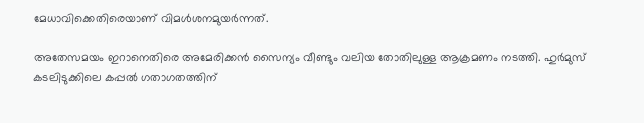മേധാവിക്കെതിരെയാണ് വിമൾശനമുയർന്നത്.

അതേസമയം ഇറാനെതിരെ അമേരിക്കൻ സൈന്യം വീണ്ടും വലിയ തോതിലുള്ള ആക്രമണം നടത്തി. ഹുർമുസ് കടലിടുക്കിലെ കപ്പൽ ഗതാഗതത്തിന്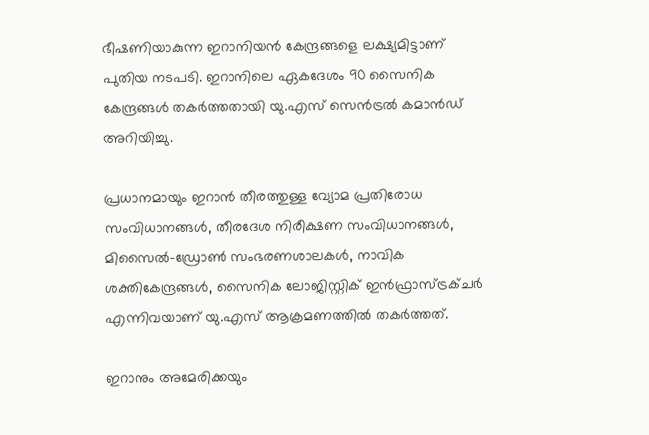ഭീഷണിയാകുന്ന ഇറാനിയൻ കേന്ദ്രങ്ങളെ ലക്ഷ്യമിട്ടാണ് പുതിയ നടപടി. ഇറാനിലെ ഏകദേശം 90 സൈനിക കേന്ദ്രങ്ങൾ തകർത്തതായി യു.എസ് സെൻട്രൽ കമാൻഡ് അറിയിച്ചു.

പ്രധാനമായും ഇറാൻ തീരത്തുള്ള വ്യോമ പ്രതിരോധ സംവിധാനങ്ങൾ, തീരദേശ നിരീക്ഷണ സംവിധാനങ്ങൾ, മിസൈൽ-ഡ്രോൺ സംഭരണശാലകൾ, നാവിക ശക്തികേന്ദ്രങ്ങൾ, സൈനിക ലോജിസ്റ്റിക് ഇൻഫ്രാസ്ട്രക്ചർ എന്നിവയാണ് യു.എസ് ആക്രമണത്തിൽ തകർത്തത്.

ഇറാനും അമേരിക്കയും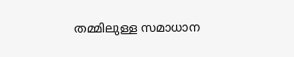തമ്മിലുള്ള സമാധാന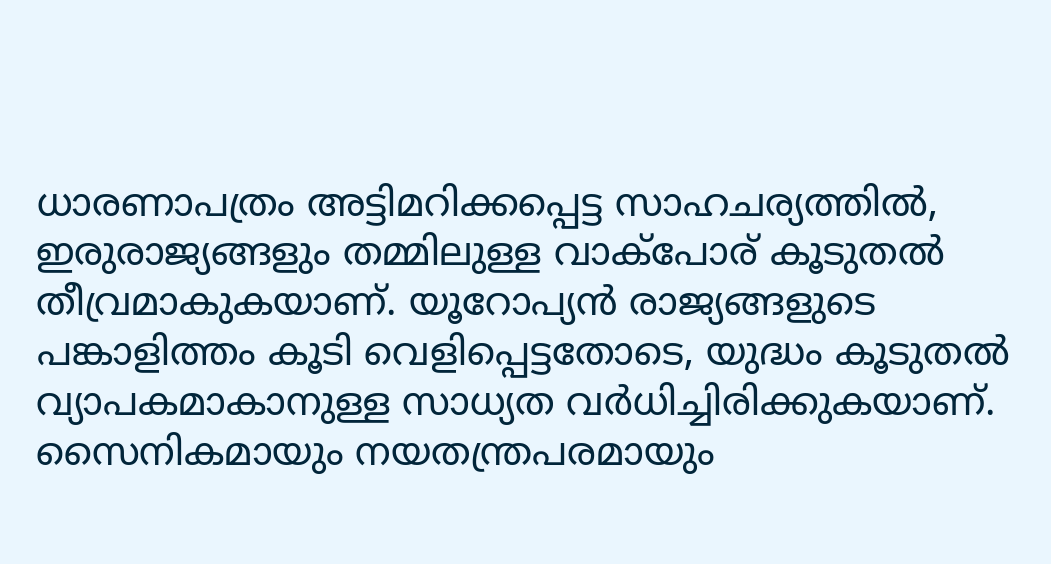ധാരണാപത്രം അട്ടിമറിക്കപ്പെട്ട സാഹചര്യത്തിൽ, ഇരുരാജ്യങ്ങളും തമ്മിലുള്ള വാക്‌പോര് കൂടുതൽ തീവ്രമാകുകയാണ്. യൂറോപ്യൻ രാജ്യങ്ങളുടെ പങ്കാളിത്തം കൂടി വെളിപ്പെട്ടതോടെ, യുദ്ധം കൂടുതൽ വ്യാപകമാകാനുള്ള സാധ്യത വർധിച്ചിരിക്കുകയാണ്. സൈനികമായും നയതന്ത്രപരമായും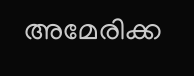അമേരിക്ക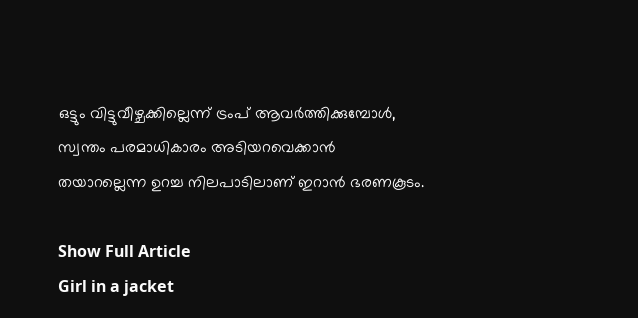ഒട്ടും വിട്ടുവീഴ്ചക്കില്ലെന്ന് ട്രംപ് ആവർത്തിക്കുമ്പോൾ, സ്വന്തം പരമാധികാരം അടിയറവെക്കാൻ തയാറല്ലെന്ന ഉറച്ച നിലപാടിലാണ് ഇറാൻ ഭരണകൂടം.

Show Full Article
Girl in a jacket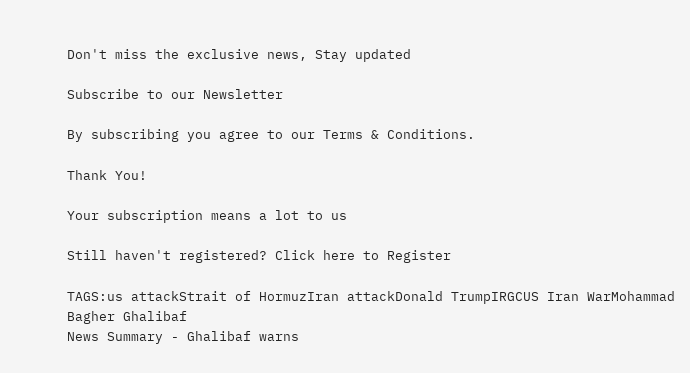Don't miss the exclusive news, Stay updated

Subscribe to our Newsletter

By subscribing you agree to our Terms & Conditions.

Thank You!

Your subscription means a lot to us

Still haven't registered? Click here to Register

TAGS:us attackStrait of HormuzIran attackDonald TrumpIRGCUS Iran WarMohammad Bagher Ghalibaf
News Summary - Ghalibaf warns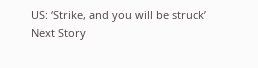US: ‘Strike, and you will be struck’
Next Story